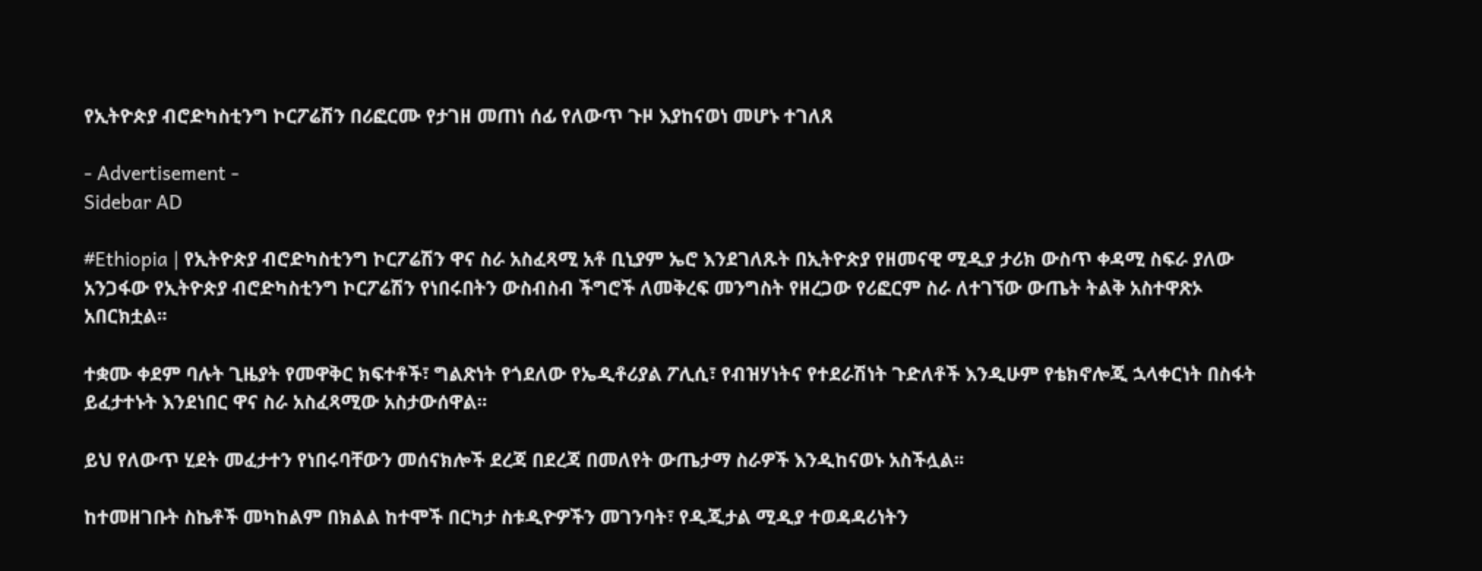የኢትዮጵያ ብሮድካስቲንግ ኮርፖሬሽን በሪፎርሙ የታገዘ መጠነ ሰፊ የለውጥ ጉዞ እያከናወነ መሆኑ ተገለጸ

- Advertisement -
Sidebar AD

#Ethiopia | የኢትዮጵያ ብሮድካስቲንግ ኮርፖሬሽን ዋና ስራ አስፈጻሚ አቶ ቢኒያም ኤሮ እንደገለጹት በኢትዮጵያ የዘመናዊ ሚዲያ ታሪክ ውስጥ ቀዳሚ ስፍራ ያለው አንጋፋው የኢትዮጵያ ብሮድካስቲንግ ኮርፖሬሽን የነበሩበትን ውስብስብ ችግሮች ለመቅረፍ መንግስት የዘረጋው የሪፎርም ስራ ለተገኘው ውጤት ትልቅ አስተዋጽኦ አበርክቷል፡፡

ተቋሙ ቀደም ባሉት ጊዜያት የመዋቅር ክፍተቶች፣ ግልጽነት የጎደለው የኤዲቶሪያል ፖሊሲ፣ የብዝሃነትና የተደራሽነት ጉድለቶች እንዲሁም የቴክኖሎጂ ኋላቀርነት በስፋት ይፈታተኑት እንደነበር ዋና ስራ አስፈጻሚው አስታውሰዋል፡፡

ይህ የለውጥ ሂደት መፈታተን የነበሩባቸውን መሰናክሎች ደረጃ በደረጃ በመለየት ውጤታማ ስራዎች እንዲከናወኑ አስችሏል፡፡

ከተመዘገቡት ስኬቶች መካከልም በክልል ከተሞች በርካታ ስቱዲዮዎችን መገንባት፣ የዲጂታል ሚዲያ ተወዳዳሪነትን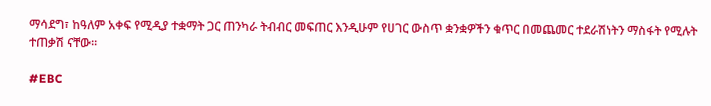ማሳደግ፣ ከዓለም አቀፍ የሚዲያ ተቋማት ጋር ጠንካራ ትብብር መፍጠር እንዲሁም የሀገር ውስጥ ቋንቋዎችን ቁጥር በመጨመር ተደራሽነትን ማስፋት የሚሉት ተጠቃሽ ናቸው፡፡

#EBC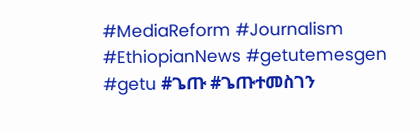#MediaReform #Journalism #EthiopianNews #getutemesgen #getu #ጌጡ #ጌጡተመስገን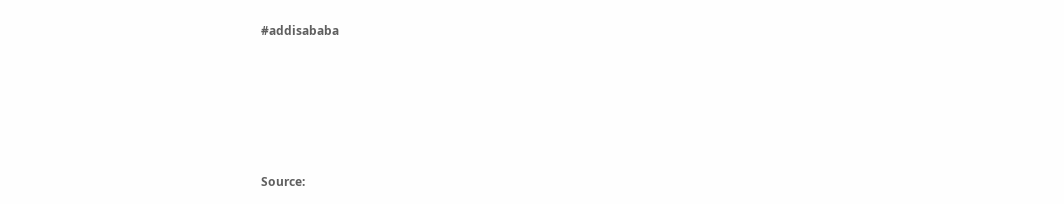#addisababa






Source: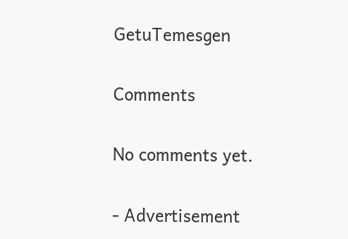GetuTemesgen

Comments

No comments yet.

- Advertisement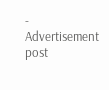-
Advertisement post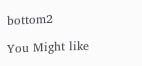bottom2

You Might like